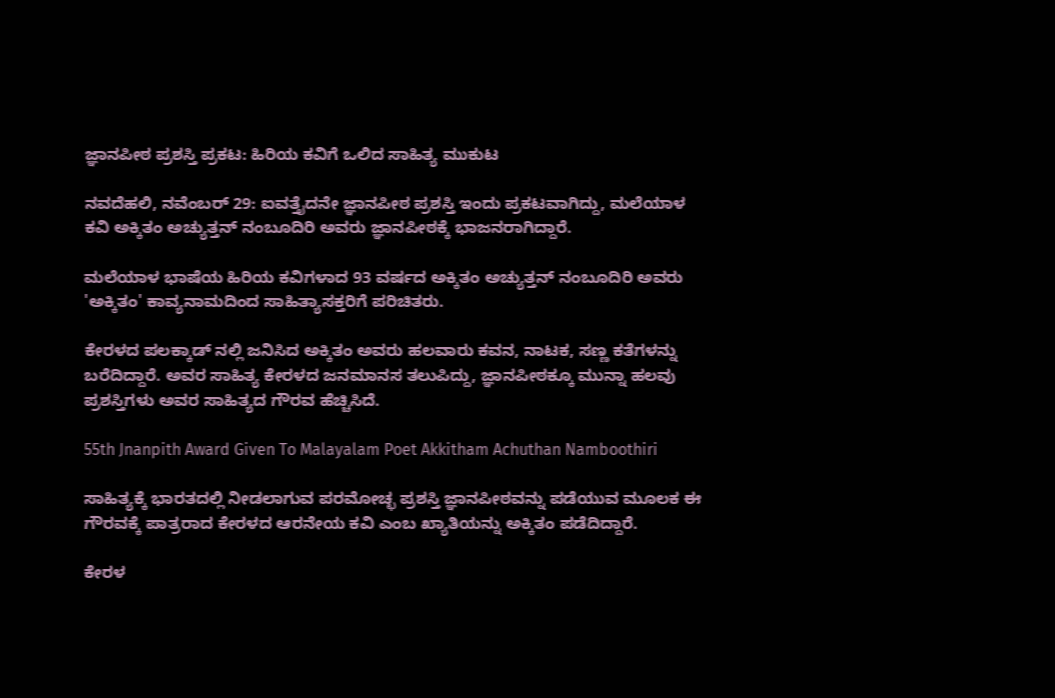ಜ್ಞಾನಪೀಠ ಪ್ರಶಸ್ತಿ ಪ್ರಕಟ: ಹಿರಿಯ ಕವಿಗೆ ಒಲಿದ ಸಾಹಿತ್ಯ ಮುಕುಟ

ನವದೆಹಲಿ, ನವೆಂಬರ್ 29: ಐವತ್ತೈದನೇ ಜ್ಞಾನಪೀಠ ಪ್ರಶಸ್ತಿ ಇಂದು ಪ್ರಕಟವಾಗಿದ್ದು, ಮಲೆಯಾಳ ಕವಿ ಅಕ್ಕಿತಂ ಅಚ್ಯುತ್ತನ್ ನಂಬೂದಿರಿ ಅವರು ಜ್ಞಾನಪೀಠಕ್ಕೆ ಭಾಜನರಾಗಿದ್ದಾರೆ.

ಮಲೆಯಾಳ ಭಾಷೆಯ ಹಿರಿಯ ಕವಿಗಳಾದ 93 ವರ್ಷದ ಅಕ್ಕಿತಂ ಅಚ್ಯುತ್ತನ್ ನಂಬೂದಿರಿ ಅವರು 'ಅಕ್ಕಿತಂ' ಕಾವ್ಯನಾಮದಿಂದ ಸಾಹಿತ್ಯಾಸಕ್ತರಿಗೆ ಪರಿಚಿತರು.

ಕೇರಳದ ಪಲಕ್ಕಾಡ್‌ ನಲ್ಲಿ ಜನಿಸಿದ ಅಕ್ಕಿತಂ ಅವರು ಹಲವಾರು ಕವನ, ನಾಟಕ, ಸಣ್ಣ ಕತೆಗಳನ್ನು ಬರೆದಿದ್ದಾರೆ. ಅವರ ಸಾಹಿತ್ಯ ಕೇರಳದ ಜನಮಾನಸ ತಲುಪಿದ್ದು, ಜ್ಞಾನಪೀಠಕ್ಕೂ ಮುನ್ನಾ ಹಲವು ಪ್ರಶಸ್ತಿಗಳು ಅವರ ಸಾಹಿತ್ಯದ ಗೌರವ ಹೆಚ್ಚಿಸಿದೆ.

55th Jnanpith Award Given To Malayalam Poet Akkitham Achuthan Namboothiri

ಸಾಹಿತ್ಯಕ್ಕೆ ಭಾರತದಲ್ಲಿ ನೀಡಲಾಗುವ ಪರಮೋಚ್ಛ ಪ್ರಶಸ್ತಿ ಜ್ಞಾನಪೀಠವನ್ನು ಪಡೆಯುವ ಮೂಲಕ ಈ ಗೌರವಕ್ಕೆ ಪಾತ್ರರಾದ ಕೇರಳದ ಆರನೇಯ ಕವಿ ಎಂಬ ಖ್ಯಾತಿಯನ್ನು ಅಕ್ಕಿತಂ ಪಡೆದಿದ್ದಾರೆ.

ಕೇರಳ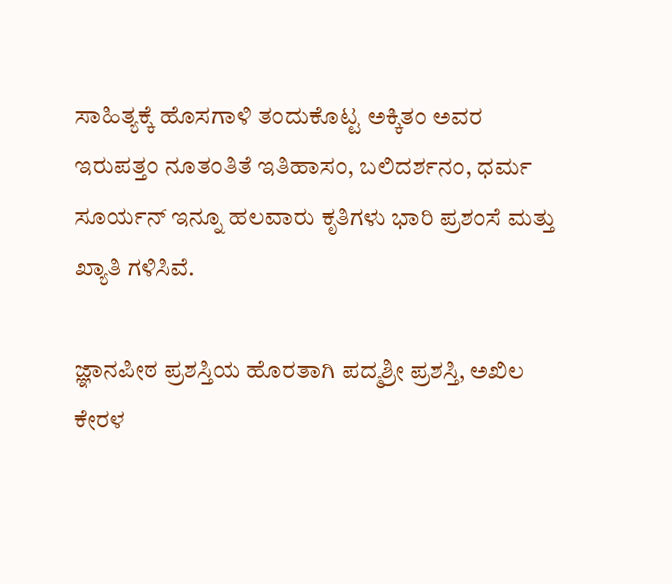ಸಾಹಿತ್ಯಕ್ಕೆ ಹೊಸಗಾಳಿ ತಂದುಕೊಟ್ಟ ಅಕ್ಕಿತಂ ಅವರ ಇರುಪತ್ತಂ ನೂತಂತಿತೆ ಇತಿಹಾಸಂ, ಬಲಿದರ್ಶನಂ, ಧರ್ಮ ಸೂರ್ಯನ್ ಇನ್ನೂ ಹಲವಾರು ಕೃತಿಗಳು ಭಾರಿ ಪ್ರಶಂಸೆ ಮತ್ತು ಖ್ಯಾತಿ ಗಳಿಸಿವೆ.

ಜ್ಞಾನಪೀಠ ಪ್ರಶಸ್ತಿಯ ಹೊರತಾಗಿ ಪದ್ಮಶ್ರೀ ಪ್ರಶಸ್ತಿ, ಅಖಿಲ ಕೇರಳ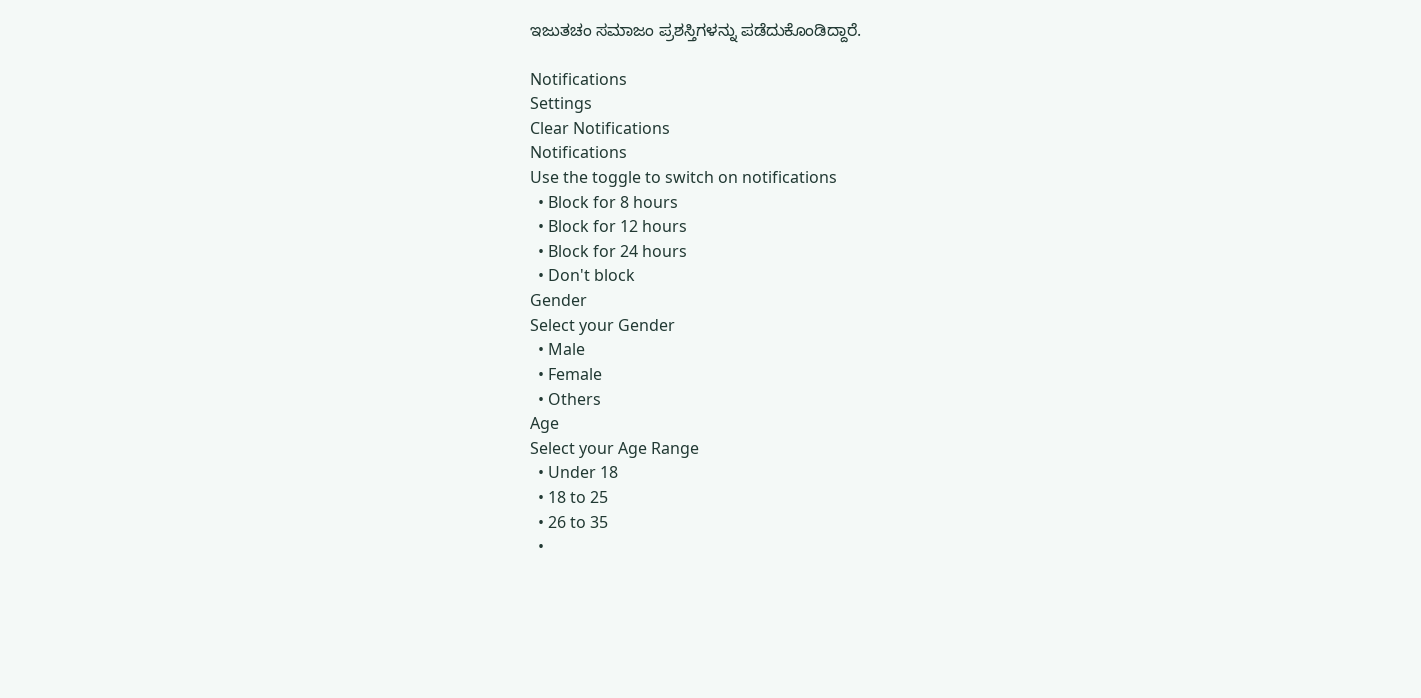ಇಜುತಚಂ ಸಮಾಜಂ ಪ್ರಶಸ್ತಿಗಳನ್ನು ಪಡೆದುಕೊಂಡಿದ್ದಾರೆ.

Notifications
Settings
Clear Notifications
Notifications
Use the toggle to switch on notifications
  • Block for 8 hours
  • Block for 12 hours
  • Block for 24 hours
  • Don't block
Gender
Select your Gender
  • Male
  • Female
  • Others
Age
Select your Age Range
  • Under 18
  • 18 to 25
  • 26 to 35
  •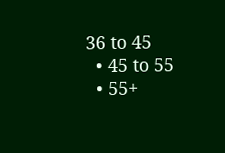36 to 45
  • 45 to 55
  • 55+